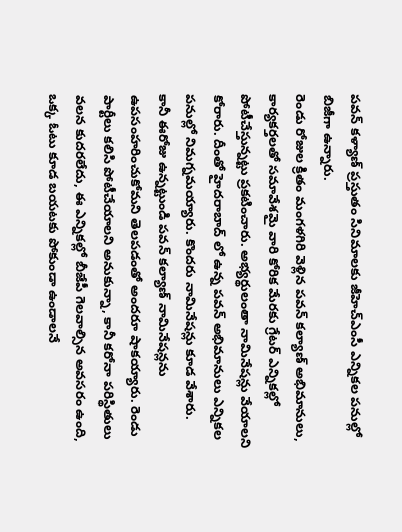పవన్ కళ్యాణ్ ప్రస్తుతం సినిమాలకు జీహెచ్ఎంసీ ఎన్నికల పనుల్లో బిజీగా ఉన్నారు.
రెండు రోజుల క్రితం మంగళగిరి వెళ్లిన పవన్ కల్యాణ్ అభిమానులు, కార్యకర్తలతో సమావేశమై వారి కోరిక మేరకు గ్రేటర్ ఎన్నికల్లో పోటీచేస్తున్నట్టు ప్రకటించారు. అభ్యర్థులంతా నామినేషన్లు వేయాలని కోరారు. దీంతో హైదరాబాద్ లో ఉన్న పవన్ అభిమానులు ఎన్నికల పనుల్లో నిమగ్నమయ్యారు. కొందరు నామినేషన్లు కూడ వేశారు.
కానీ ఈరోజు ఉన్నట్టుండి పవన్ కల్యాణ్ నామినేషన్లను ఉపసంహరించుకోమని తెలపడంతో అందరూ షాకయ్యారు. రెండు పార్టీలు కలిసి పోటీచేయాలని అనుకున్నా, కానీ కరోనా పరిస్థితులు వలన కుదరలేదు, ఈ ఎన్నికల్లో బీజేపీ గెలవాల్సిన అవసరం ఉంది, ఒక్క ఓటు కూడ బయటకు పోకుండా ఉండాలనే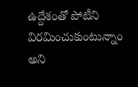ఉద్దేశంతో పోటీని విరమించుకుంటున్నాం అని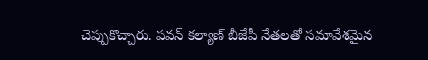చెప్పుకొచ్చారు. పవన్ కల్యాణ్ బీజేపీ నేతలతో సమావేశమైన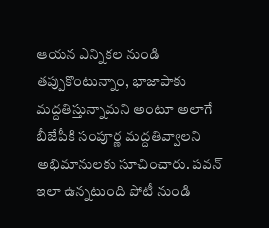ఆయన ఎన్నికల నుండి తప్పుకొంటున్నాం, భాజాపాకు మద్దతిస్తున్నామని అంటూ అలాగే బీజేపీకి సంపూర్ణ మద్దతివ్వాలని అభిమానులకు సూచించారు. పవన్ ఇలా ఉన్నటుంది పోటీ నుండి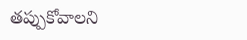తప్పుకోవాలని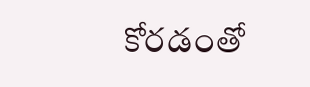కోరడంతో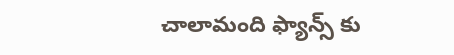చాలామంది ఫ్యాన్స్ కు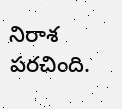నిరాశ పరచింది.